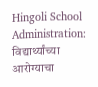Hingoli School Administration: विद्यार्थ्यांच्या आरोग्याचा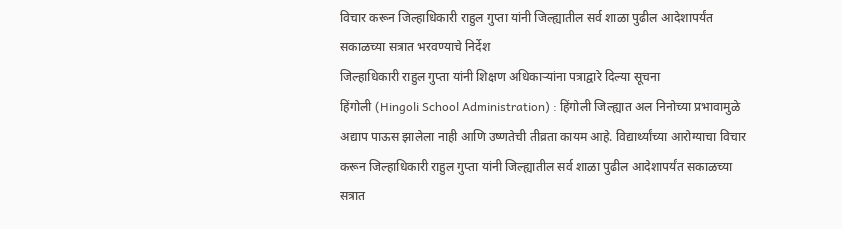विचार करून जिल्हाधिकारी राहुल गुप्ता यांनी जिल्ह्यातील सर्व शाळा पुढील आदेशापर्यंत सकाळच्या सत्रात भरवण्याचे निर्देश
जिल्हाधिकारी राहुल गुप्ता यांनी शिक्षण अधिकाऱ्यांना पत्राद्वारे दिल्या सूचना
हिंगोली (Hingoli School Administration) : हिंगोली जिल्ह्यात अल निनोच्या प्रभावामुळे अद्याप पाऊस झालेला नाही आणि उष्णतेची तीव्रता कायम आहे. विद्यार्थ्यांच्या आरोग्याचा विचार करून जिल्हाधिकारी राहुल गुप्ता यांनी जिल्ह्यातील सर्व शाळा पुढील आदेशापर्यंत सकाळच्या सत्रात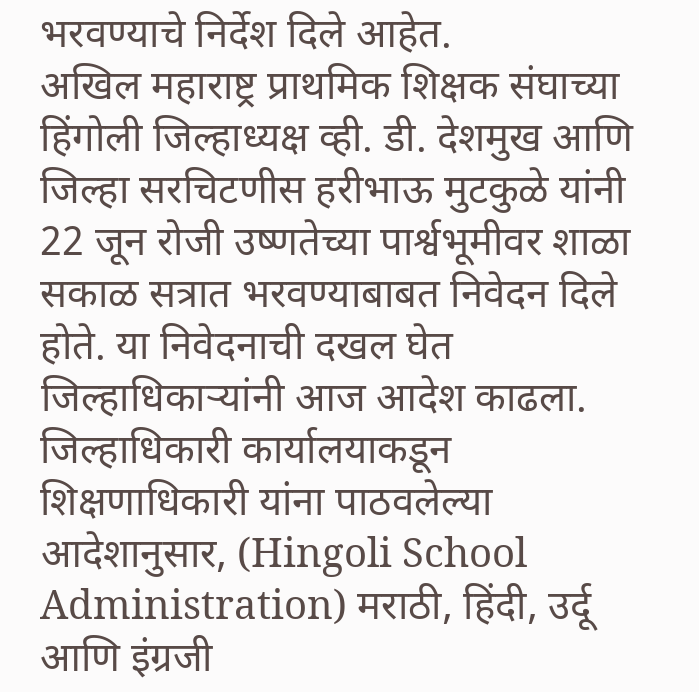भरवण्याचे निर्देश दिले आहेत.
अखिल महाराष्ट्र प्राथमिक शिक्षक संघाच्या हिंगोली जिल्हाध्यक्ष व्ही. डी. देशमुख आणि जिल्हा सरचिटणीस हरीभाऊ मुटकुळे यांनी 22 जून रोजी उष्णतेच्या पार्श्वभूमीवर शाळा सकाळ सत्रात भरवण्याबाबत निवेदन दिले होते. या निवेदनाची दखल घेत जिल्हाधिकाऱ्यांनी आज आदेश काढला.
जिल्हाधिकारी कार्यालयाकडून शिक्षणाधिकारी यांना पाठवलेल्या आदेशानुसार, (Hingoli School Administration) मराठी, हिंदी, उर्दू आणि इंग्रजी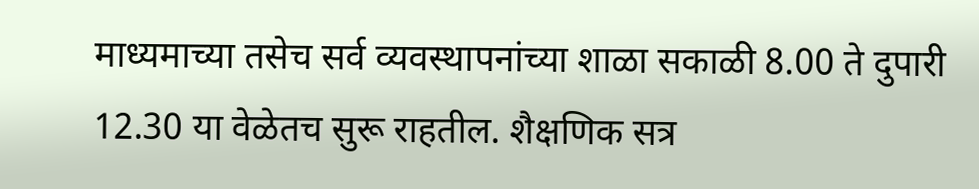माध्यमाच्या तसेच सर्व व्यवस्थापनांच्या शाळा सकाळी 8.00 ते दुपारी 12.30 या वेळेतच सुरू राहतील. शैक्षणिक सत्र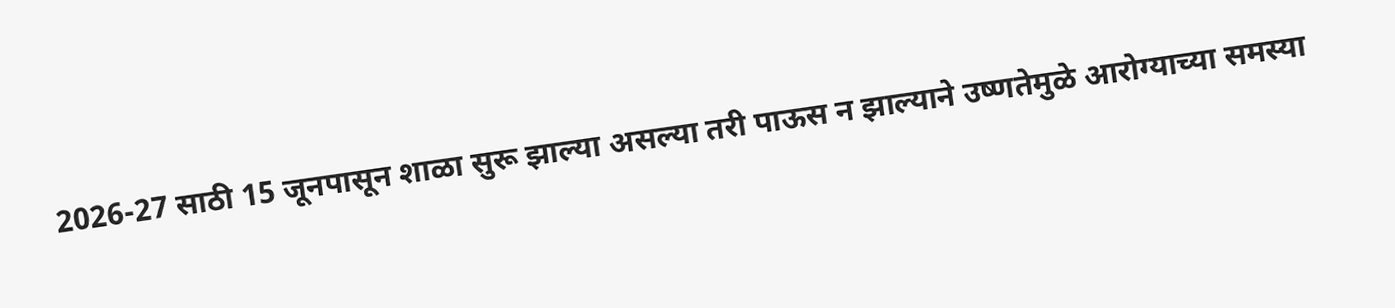2026-27 साठी 15 जूनपासून शाळा सुरू झाल्या असल्या तरी पाऊस न झाल्याने उष्णतेमुळे आरोग्याच्या समस्या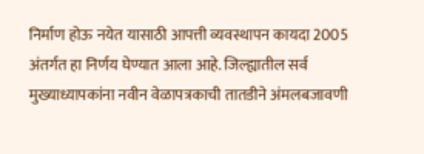निर्माण होऊ नयेत यासाठी आपत्ती व्यवस्थापन कायदा 2005 अंतर्गत हा निर्णय घेण्यात आला आहे. जिल्ह्यातील सर्व मुख्याध्यापकांना नवीन वेळापत्रकाची तातडीने अंमलबजावणी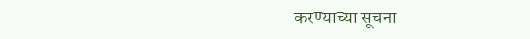करण्याच्या सूचना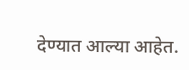देण्यात आल्या आहेत.